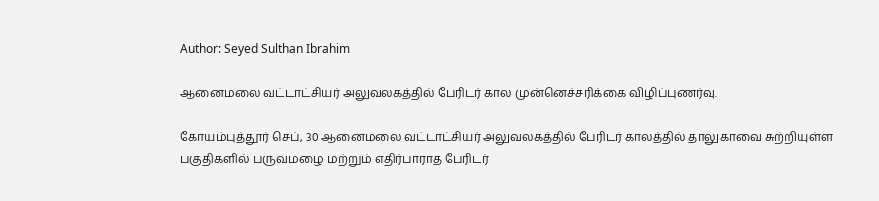Author: Seyed Sulthan Ibrahim

ஆனைமலை வட்டாட்சியர் அலுவலகத்தில் பேரிடர் கால முன்னெச்சரிக்கை விழிப்புணர்வு.

கோயம்புத்தூர் செப், 30 ஆனைமலை வட்டாட்சியர் அலுவலகத்தில் பேரிடர் காலத்தில் தாலுகாவை சுற்றியுள்ள பகுதிகளில் பருவமழை மற்றும் எதிர்பாராத பேரிடர்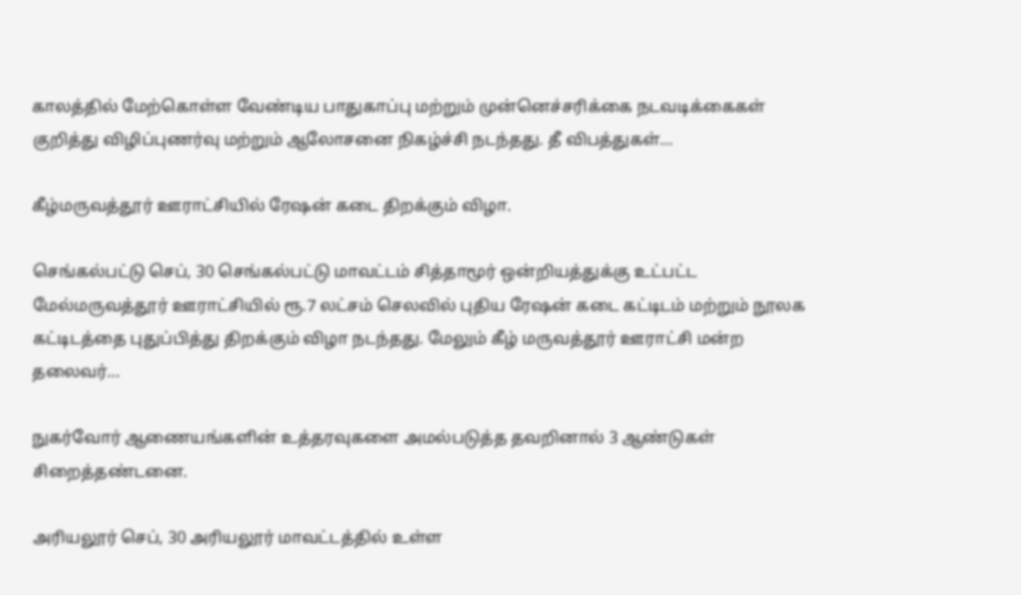காலத்தில் மேற்கொள்ள வேண்டிய பாதுகாப்பு மற்றும் முன்னெச்சரிக்கை நடவடிக்கைகள் குறித்து விழிப்புணர்வு மற்றும் ஆலோசனை நிகழ்ச்சி நடந்தது. தீ விபத்துகள்…

கீழ்மருவத்தூர் ஊராட்சியில் ரேஷன் கடை திறக்கும் விழா.

செங்கல்பட்டு செப், 30 செங்கல்பட்டு மாவட்டம் சித்தாமூர் ஒன்றியத்துக்கு உட்பட்ட மேல்மருவத்தூர் ஊராட்சியில் ரூ.7 லட்சம் செலவில் புதிய ரேஷன் கடை கட்டிடம் மற்றும் நூலக கட்டிடத்தை புதுப்பித்து திறக்கும் விழா நடந்தது. மேலும் கீழ் மருவத்தூர் ஊராட்சி மன்ற தலைவர்…

நுகர்வோர் ஆணையங்களின் உத்தரவுகளை அமல்படுத்த தவறினால் 3 ஆண்டுகள் சிறைத்தண்டனை.

அரியலூர் செப், 30 அரியலூர் மாவட்டத்தில் உள்ள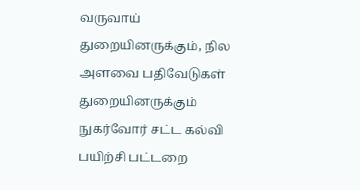வருவாய் துறையினருக்கும், நில அளவை பதிவேடுகள் துறையினருக்கும் நுகர்வோர் சட்ட கல்வி பயிற்சி பட்டறை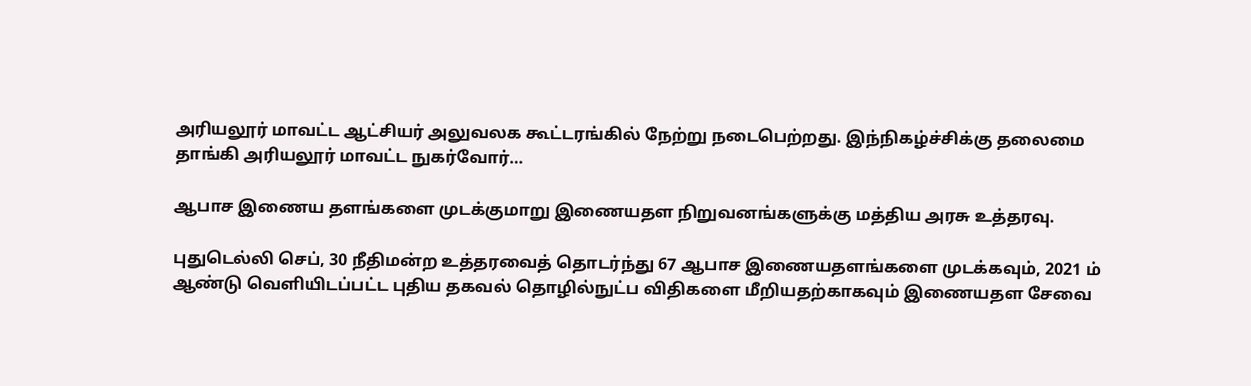அரியலூர் மாவட்ட ஆட்சியர் அலுவலக கூட்டரங்கில் நேற்று நடைபெற்றது. இந்நிகழ்ச்சிக்கு தலைமை தாங்கி அரியலூர் மாவட்ட நுகர்வோர்…

ஆபாச இணைய தளங்களை முடக்குமாறு இணையதள நிறுவனங்களுக்கு மத்திய அரசு உத்தரவு.

புதுடெல்லி செப், 30 நீதிமன்ற உத்தரவைத் தொடர்ந்து 67 ஆபாச இணையதளங்களை முடக்கவும், 2021 ம் ஆண்டு வெளியிடப்பட்ட புதிய தகவல் தொழில்நுட்ப விதிகளை மீறியதற்காகவும் இணையதள சேவை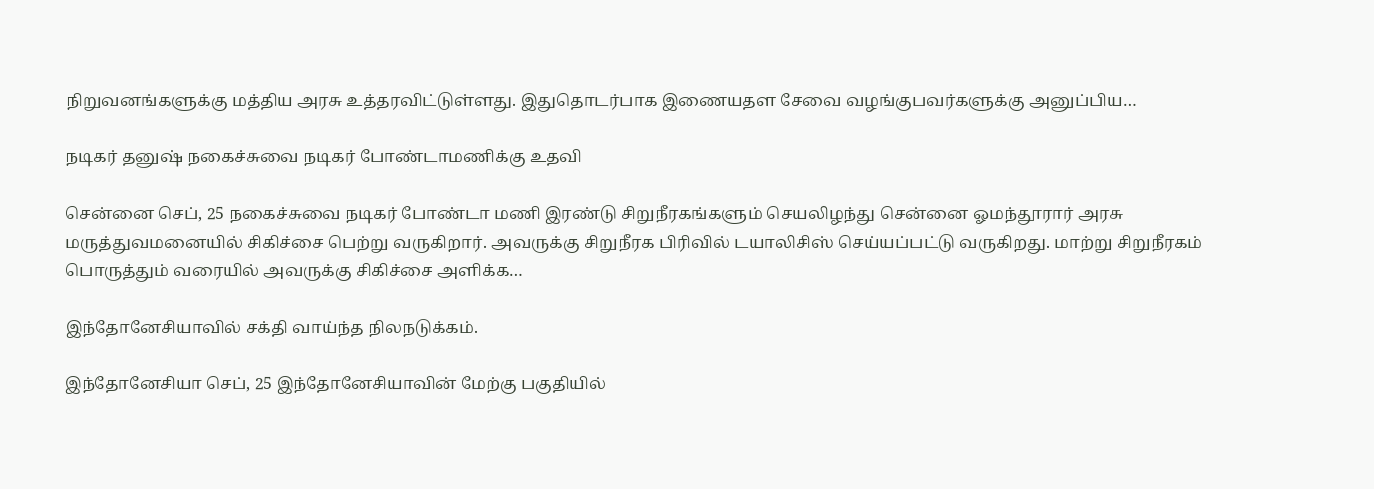நிறுவனங்களுக்கு மத்திய அரசு உத்தரவிட்டுள்ளது. இதுதொடர்பாக இணையதள சேவை வழங்குபவர்களுக்கு அனுப்பிய…

நடிகர் தனுஷ் நகைச்சுவை நடிகர் போண்டாமணிக்கு உதவி

சென்னை செப், 25 நகைச்சுவை நடிகர் போண்டா மணி இரண்டு சிறுநீரகங்களும் செயலிழந்து சென்னை ஓமந்தூரார் அரசு மருத்துவமனையில் சிகிச்சை பெற்று வருகிறார். அவருக்கு சிறுநீரக பிரிவில் டயாலிசிஸ் செய்யப்பட்டு வருகிறது. மாற்று சிறுநீரகம் பொருத்தும் வரையில் அவருக்கு சிகிச்சை அளிக்க…

இந்தோனேசியாவில் சக்தி வாய்ந்த நிலநடுக்கம்.

இந்தோனேசியா செப், 25 இந்தோனேசியாவின் மேற்கு பகுதியில்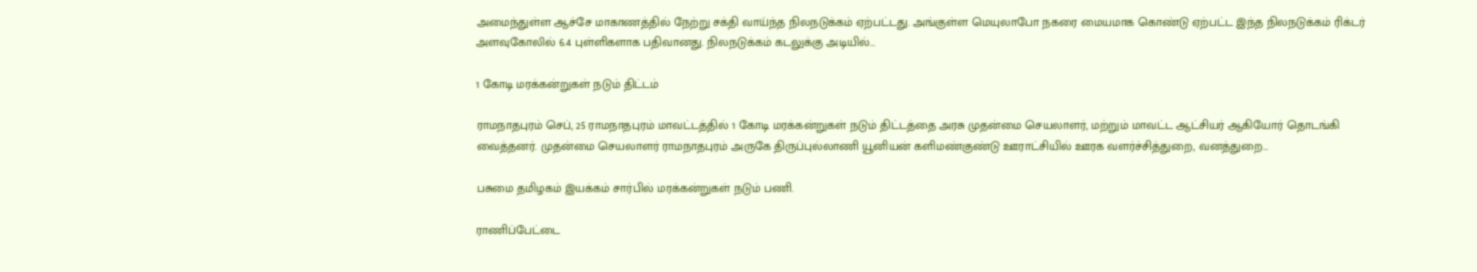அமைந்துள்ள ஆச்சே மாகாணத்தில் நேற்று சக்தி வாய்ந்த நிலநடுக்கம் ஏற்பட்டது. அங்குள்ள மெயுலாபோ நகரை மையமாக கொண்டு ஏற்பட்ட இந்த நிலநடுக்கம் ரிக்டர் அளவுகோலில் 6.4 புள்ளிகளாக பதிவானது. நிலநடுக்கம் கடலுக்கு அடியில்…

1 கோடி மரக்கன்றுகள் நடும் திட்டம்

ராமநாதபுரம் செப், 25 ராமநாதபுரம் மாவட்டத்தில் 1 கோடி மரக்கன்றுகள் நடும் திட்டத்தை அரசு முதன்மை செயலாளர், மற்றும் மாவட்ட ஆட்சியர் ஆகியோர் தொடங்கி வைத்தனர். முதன்மை செயலாளர் ராமநாதபுரம் அருகே திருப்புல்லாணி யூனியன் களிமண்குண்டு ஊராட்சியில் ஊரக வளர்ச்சித்துறை, வனத்துறை…

பசுமை தமிழகம் இயக்கம் சார்பில் மரக்கன்றுகள் நடும் பணி.

ராணிப்பேட்டை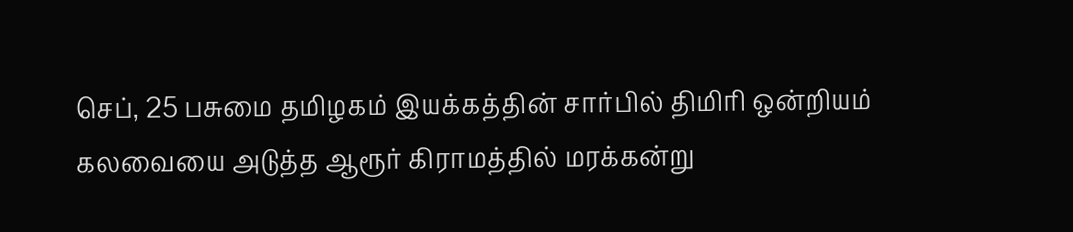செப், 25 பசுமை தமிழகம் இயக்கத்தின் சார்பில் திமிரி ஒன்றியம் கலவையை அடுத்த ஆரூர் கிராமத்தில் மரக்கன்று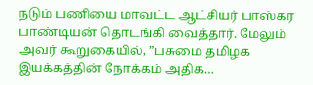நடும் பணியை மாவட்ட ஆட்சியர் பாஸ்கர பாண்டியன் தொடங்கி வைத்தார். மேலும் அவர் கூறுகையில், ”பசுமை தமிழக இயக்கத்தின் நோக்கம் அதிக…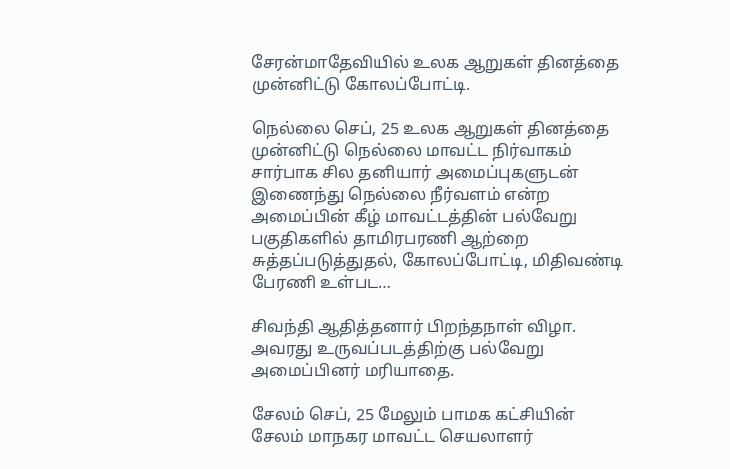சேரன்மாதேவியில் உலக ஆறுகள் தினத்தை முன்னிட்டு கோலப்போட்டி.

நெல்லை செப், 25 உலக ஆறுகள் தினத்தை முன்னிட்டு நெல்லை மாவட்ட நிர்வாகம் சார்பாக சில தனியார் அமைப்புகளுடன் இணைந்து நெல்லை நீர்வளம் என்ற அமைப்பின் கீழ் மாவட்டத்தின் பல்வேறு பகுதிகளில் தாமிரபரணி ஆற்றை சுத்தப்படுத்துதல், கோலப்போட்டி, மிதிவண்டி பேரணி உள்பட…

சிவந்தி ஆதித்தனார் பிறந்தநாள் விழா. அவரது உருவப்படத்திற்கு பல்வேறு அமைப்பினர் மரியாதை.

சேலம் செப், 25 மேலும் பாமக கட்சியின் சேலம் மாநகர மாவட்ட செயலாளர்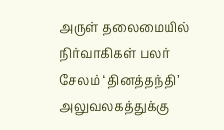அருள் தலைமையில் நிர்வாகிகள் பலர் சேலம் ‘தினத்தந்தி’ அலுவலகத்துக்கு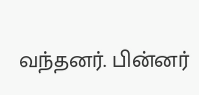வந்தனர். பின்னர்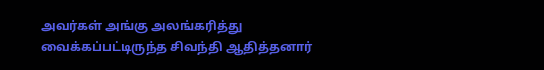அவர்கள் அங்கு அலங்கரித்து வைக்கப்பட்டிருந்த சிவந்தி ஆதித்தனார்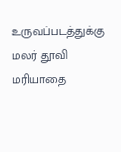உருவப்படத்துக்கு மலர் தூவி மரியாதை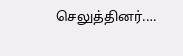செலுத்தினர்.…